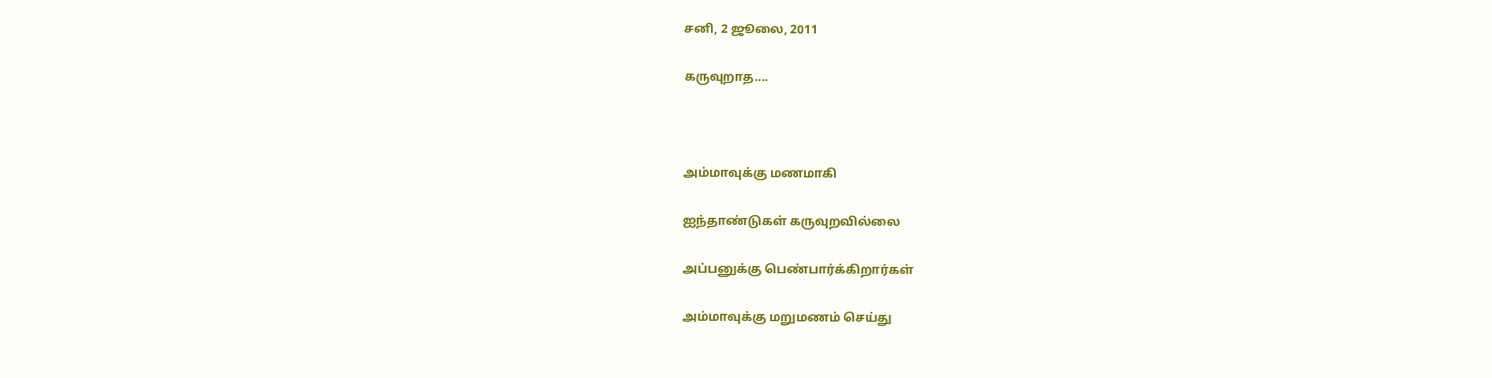சனி, 2 ஜூலை, 2011

கருவுறாத....



அம்மாவுக்கு மணமாகி

ஐந்தாண்டுகள் கருவுறவில்லை

அப்பனுக்கு பெண்பார்க்கிறார்கள்

அம்மாவுக்கு மறுமணம் செய்து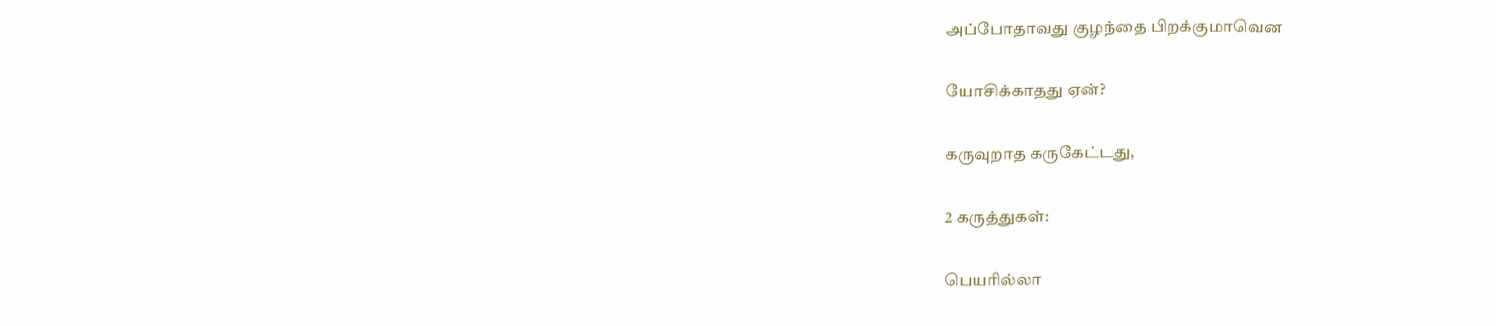அப்போதாவது குழந்தை பிறக்குமாவென

யோசிக்காதது ஏன்?

கருவுறாத கருகேட்டது,

2 கருத்துகள்:

பெயரில்லா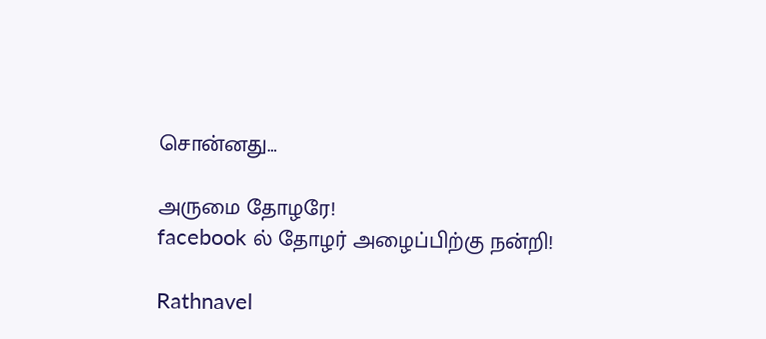சொன்னது…

அருமை தோழரே!
facebook ல் தோழர் அழைப்பிற்கு நன்றி!

Rathnavel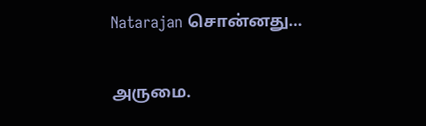Natarajan சொன்னது…

அருமை.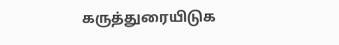கருத்துரையிடுக